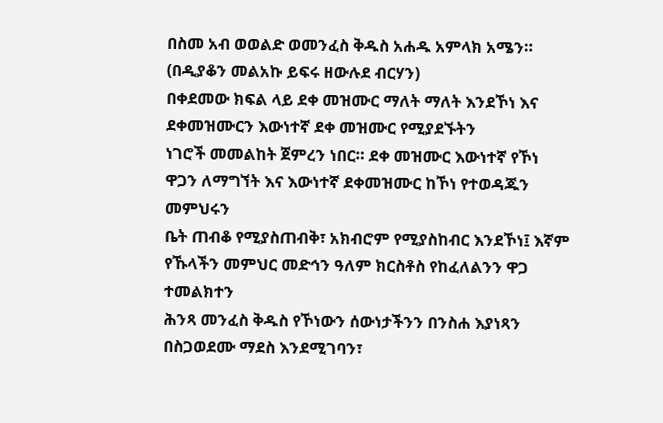በስመ አብ ወወልድ ወመንፈስ ቅዱስ አሐዱ አምላክ አሜን።
(በዲያቆን መልአኩ ይፍሩ ዘውሉደ ብርሃን)
በቀደመው ክፍል ላይ ደቀ መዝሙር ማለት ማለት እንደኾነ እና ደቀመዝሙርን እውነተኛ ደቀ መዝሙር የሚያደኙትን
ነገሮች መመልከት ጀምረን ነበር። ደቀ መዝሙር እውነተኛ የኾነ ዋጋን ለማግኘት እና እውነተኛ ደቀመዝሙር ከኾነ የተወዳጁን መምህሩን
ቤት ጠብቆ የሚያስጠብቅ፣ አክብሮም የሚያስከብር እንደኾነ፤ እኛም የኹላችን መምህር መድኅን ዓለም ክርስቶስ የከፈለልንን ዋጋ ተመልክተን
ሕንጻ መንፈስ ቅዱስ የኾነውን ሰውነታችንን በንስሐ እያነጻን በስጋወደሙ ማደስ እንደሚገባን፣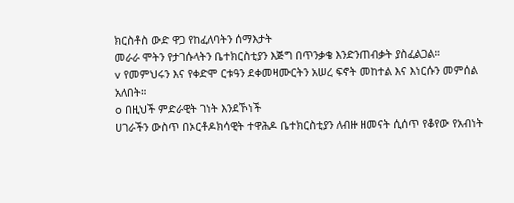ክርስቶስ ውድ ዋጋ የከፈለባትን ሰማእታት
መራራ ሞትን የታገሱላትን ቤተክርስቲያን እጅግ በጥንቃቄ እንድንጠብቃት ያስፈልጋል።
v የመምህሩን እና የቀድሞ ርቱዓን ደቀመዛሙርትን አሠረ ፍኖት መከተል እና እነርሱን መምሰል አለበት።
o በዚህች ምድራዊት ገነት እንደኾነች
ሀገራችን ውስጥ በኦርቶዶክሳዊት ተዋሕዶ ቤተክርስቲያን ለብዙ ዘመናት ሲሰጥ የቆየው የአብነት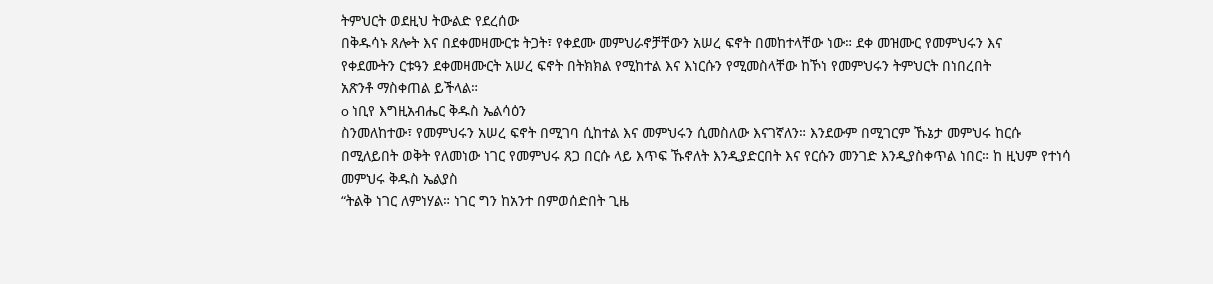ትምህርት ወደዚህ ትውልድ የደረሰው
በቅዱሳኑ ጸሎት እና በደቀመዛሙርቱ ትጋት፣ የቀደሙ መምህራኖቻቸውን አሠረ ፍኖት በመከተላቸው ነው። ደቀ መዝሙር የመምህሩን እና
የቀደሙትን ርቱዓን ደቀመዛሙርት አሠረ ፍኖት በትክክል የሚከተል እና እነርሱን የሚመስላቸው ከኾነ የመምህሩን ትምህርት በነበረበት
አጽንቶ ማስቀጠል ይችላል።
o ነቢየ እግዚአብሔር ቅዱስ ኤልሳዕን
ስንመለከተው፣ የመምህሩን አሠረ ፍኖት በሚገባ ሲከተል እና መምህሩን ሲመስለው እናገኛለን። እንደውም በሚገርም ኹኔታ መምህሩ ከርሱ
በሚለይበት ወቅት የለመነው ነገር የመምህሩ ጸጋ በርሱ ላይ እጥፍ ኹኖለት እንዲያድርበት እና የርሱን መንገድ እንዲያስቀጥል ነበር። ከ ዚህም የተነሳ መምህሩ ቅዱስ ኤልያስ
“ትልቅ ነገር ለምነሃል። ነገር ግን ከአንተ በምወሰድበት ጊዜ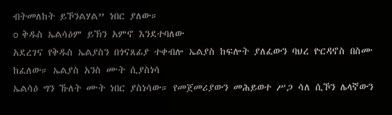ብትመለከት ይኾንልሃል” ነበር ያለው።
o ቅዱስ ኤልሳዕም ይኽን አምኖ እንደተባለው
አደረገና የቅዱስ ኤልያስን በጎናጸፊያ ተቀብሎ ኤልያስ ከፍሎት ያለፈውን ባህረ ዮርዳኖስ በስሙ ከፈለው። ኤልያስ አንስ ሙት ሲያስነሳ
ኤልሳዕ ግን ኹለት ሙት ነበር ያስነሳው። የመጀመሪያውን መሕይወተ ሥጋ ሳለ ሲኾን ሌላኛውን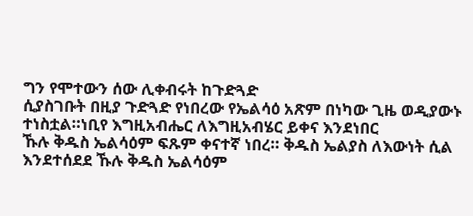ግን የሞተውን ሰው ሊቀብሩት ከጉድጓድ
ሲያስገቡት በዚያ ጉድጓድ የነበረው የኤልሳዕ አጽም በነካው ጊዜ ወዲያውኑ ተነስቷል።ነቢየ እግዚአብሔር ለእግዚአብሄር ይቀና እንደነበር
ኹሉ ቅዱስ ኤልሳዕም ፍጹም ቀናተኛ ነበረ። ቅዱስ ኤልያስ ለእውነት ሲል እንደተሰደደ ኹሉ ቅዱስ ኤልሳዕም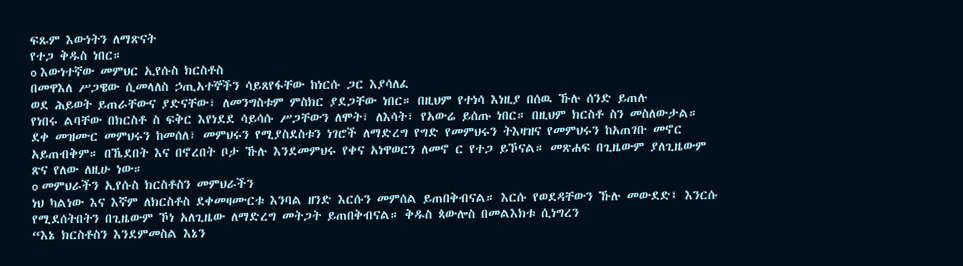ፍጹም እውነትን ለማጽናት
የተጋ ቅዱስ ነበር።
o እውነተኛው መምህር ኢየሱስ ክርስቶስ
በመዋእለ ሥጋዌው ሲመላለስ ኃጢአተኞችን ሳይጸየፋቸው ከነርሱ ጋር እያሳለፈ
ወደ ሕይወት ይጠራቸውና ያድናቸው፣ ለመንግስቱም ምስክር ያደጋቸው ነበር። በዚህም የተነሳ እነዚያ በሰዉ ኹሉ ሰንድ ይጠሉ
የነበሩ ልባቸው በክርስቶ ስ ፍቅር እየነደደ ሳይሳሱ ሥጋቸውን ለሞት፣ ለእሳት፣ የአውሬ ይሰጡ ነበር። በዚህም ክርስቶ ስን መስለውታል።
ደቀ መዝሙር መምህሩን ከመሰለ፣ መምህሩን የሚያስደስቱን ነገሮች ለማድረግ የግድ የመምህሩን ትእዛዝና የመምህሩን ከአጠገቡ መኖር
አይጠብቅም። በኼደበት እና በኖረበት ቦታ ኹሉ እንደመምህሩ የቀና አነዋወርን ለመኖ ር የተጋ ይኾናል። መጽሐፍ በጊዜውም ያለጊዜውም
ጽና የለው ለዚሁ ነው።
o መምህራችን ኢየሱስ ክርስቶስን መምህራችን
ነህ ካልነው እና እኛም ለክርስቶስ ደቀመዛሙርቱ እንባል ዘንድ እርሱን መምሰል ይጠበቅብናል። እርሱ የወደዳቸውን ኹሉ መውደድ፤ እንርሱ
የሚደሰትበትን በጊዜውም ኾነ አለጊዜው ለማድረግ መትጋት ይጠበቅብናል። ቅዱስ ጳውሎስ በመልእክቱ ሲነግረን
“እኔ ክርስቶስን እንደምመስል እኔን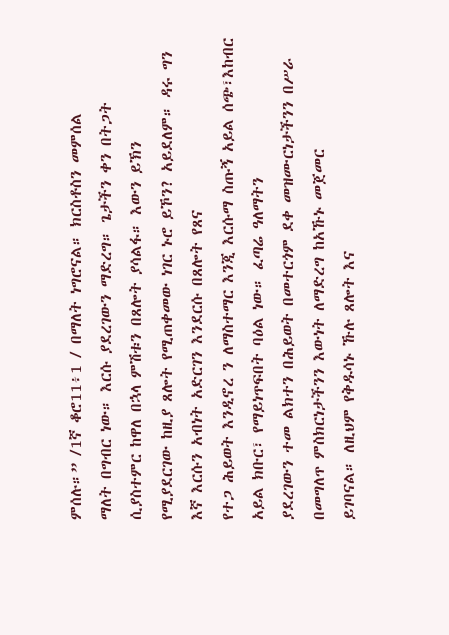ምሰሉ።” /1ኛ ቆሮ11፥1 / በማለት ነግሮናል። ክርስቶስን መምሰል
ማለት በግብር ነው። እርሱ ያደረገውን ማድረግ። ጌታችን ቀን በትጋት ሲያስተምር ከዋለ በኋላ ምሽቱን በጸሎት ያሳልፋ። እውን ይኽን
የሚያደርገው ከዚያ ጸሎት የሚጠቀመው ነገር ኑሮ ይኾን? አይደለም። ዳሩ ግን እኛ እርሱን አብነት አድርገን እንደርሱ በጸሎት የጸና
የተጋ ሕይወት እንዲኖረ ን ለማስተማር እንጂ እርሱማ ስጡኝ አይል ሰጭ፣እከብር አይል ክቡር፣ የማይነጥፍበት ባዕል ነው። ፈጣሬ ዓለማትን
ያደረገውን ተመ ልክተን በሕይወት በመተርጎም ደቀ መዝሙርነታችንን በሥራ በመግለጥ ምስክርነታችንን እውነት ለማድረግ ከአኹኑ መጀመር
ይገባናል። ለዚህም የቅዱሳኑ ኹሉ ጸሎት እና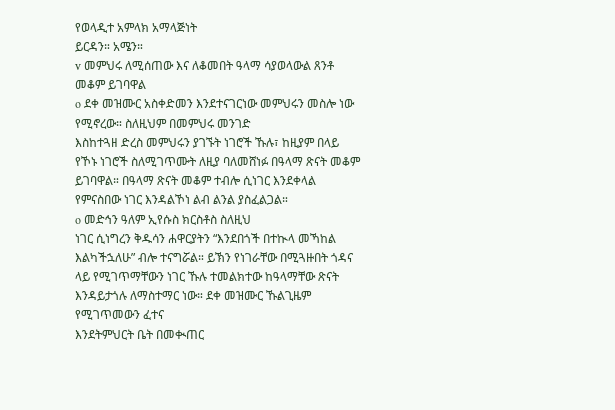የወላዲተ አምላክ አማላጅነት
ይርዳን። አሜን።
v መምህሩ ለሚሰጠው እና ለቆመበት ዓላማ ሳያወላውል ጸንቶ መቆም ይገባዋል
o ደቀ መዝሙር አስቀድመን እንደተናገርነው መምህሩን መስሎ ነው የሚኖረው። ስለዚህም በመምህሩ መንገድ
እስከተጓዘ ድረስ መምህሩን ያገኙት ነገሮች ኹሉ፣ ከዚያም በላይ የኾኑ ነገሮች ስለሚገጥሙት ለዚያ ባለመሸነፉ በዓላማ ጽናት መቆም
ይገባዋል። በዓላማ ጽናት መቆም ተብሎ ሲነገር እንደቀላል የምናስበው ነገር እንዳልኾነ ልብ ልንል ያስፈልጋል።
o መድኅን ዓለም ኢየሱስ ክርስቶስ ስለዚህ
ነገር ሲነግረን ቅዱሳን ሐዋርያትን “እንደበጎች በተኲላ መኻከል እልካችኋለሁ” ብሎ ተናግሯል። ይኽን የነገራቸው በሚጓዙበት ጎዳና
ላይ የሚገጥማቸውን ነገር ኹሉ ተመልክተው ከዓላማቸው ጽናት እንዳይታጎሉ ለማስተማር ነው። ደቀ መዝሙር ኹልጊዜም የሚገጥመውን ፈተና
እንደትምህርት ቤት በመቊጠር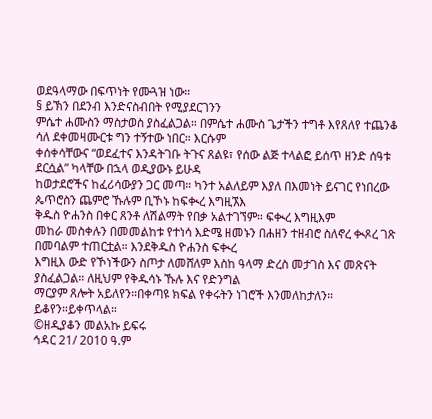ወደዓላማው በፍጥነት የሙጓዝ ነው።
§ ይኽን በደንብ እንድናስብበት የሚያደርገንን
ምሴተ ሐሙስን ማስታወስ ያስፈልጋል። በምሴተ ሐሙስ ጌታችን ተግቶ እየጸለየ ተጨንቆ ሳለ ደቀመዛሙርቱ ግን ተኝተው ነበር። እርሱም
ቀሰቀሳቸውና “ወደፈተና እንዳትገቡ ትጉና ጸልዩ፣ የሰው ልጅ ተላልፎ ይሰጥ ዘንድ ሰዓቱ ደርሷል” ካላቸው በኋላ ወዲያውኑ ይሁዳ
ከወታደሮችና ከፈሪሳውያን ጋር መጣ። ካንተ አልለይም እያለ በእመነት ይናገር የነበረው ጴጥሮስን ጨምሮ ኹሉም ቢኾኑ ከፍቊረ እግዚኧእ
ቅዱስ ዮሐንስ በቀር ጸንቶ ለሽልማት የበቃ አልተገኘም። ፍቊረ እግዚእም
መከራ መስቀሉን በመመልከቱ የተነሳ እድሜ ዘመኑን በሐዘን ተዘብሮ ስለኖረ ቊጾረ ገጽ በመባልም ተጠርቷል። እንደቅዱስ ዮሐንስ ፍቊረ
እግዚእ ውድ የኾነችውን ስጦታ ለመሸለም እስከ ዓላማ ድረስ መታገስ እና መጽናት ያስፈልጋል። ለዚህም የቅዱሳኑ ኹሉ እና የድንግል
ማርያም ጸሎት አይለየን።በቀጣዩ ክፍል የቀሩትን ነገሮች እንመለከታለን። ይቆየን።ይቀጥላል።
©ዘዲያቆን መልአኩ ይፍሩ
ኅዳር 21/ 2010 ዓ.ም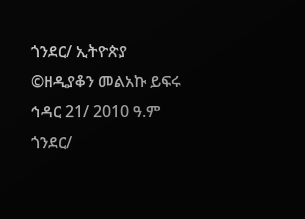ጎንደር/ ኢትዮጵያ
©ዘዲያቆን መልአኩ ይፍሩ
ኅዳር 21/ 2010 ዓ.ም
ጎንደር/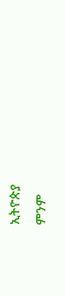ኢትዮጵያ
ምንም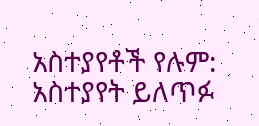አስተያየቶች የሉም:
አስተያየት ይለጥፉ